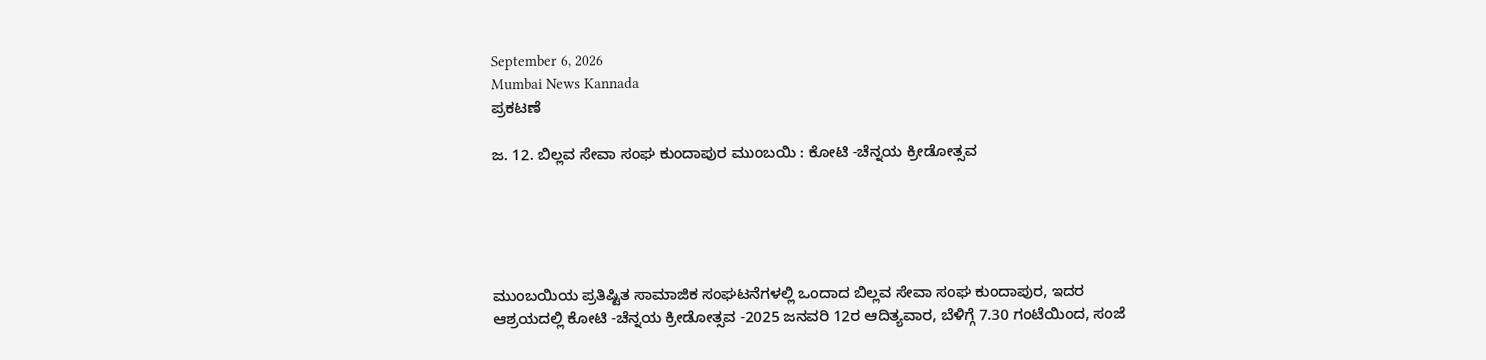September 6, 2026
Mumbai News Kannada
ಪ್ರಕಟಣೆ

ಜ. 12. ಬಿಲ್ಲವ ಸೇವಾ ಸಂಘ ಕುಂದಾಪುರ ಮುಂಬಯಿ : ಕೋಟಿ -ಚೆನ್ನಯ ಕ್ರೀಡೋತ್ಸವ





ಮುಂಬಯಿಯ ಪ್ರತಿಷ್ಟಿತ ಸಾಮಾಜಿಕ ಸಂಘಟನೆಗಳಲ್ಲಿ ಒಂದಾದ ಬಿಲ್ಲವ ಸೇವಾ ಸಂಘ ಕುಂದಾಪುರ, ಇದರ ಆಶ್ರಯದಲ್ಲಿ ಕೋಟಿ -ಚೆನ್ನಯ ಕ್ರೀಡೋತ್ಸವ -2025 ಜನವರಿ 12ರ ಆದಿತ್ಯವಾರ, ಬೆಳಿಗ್ಗೆ 7.30 ಗಂಟೆಯಿಂದ, ಸಂಜೆ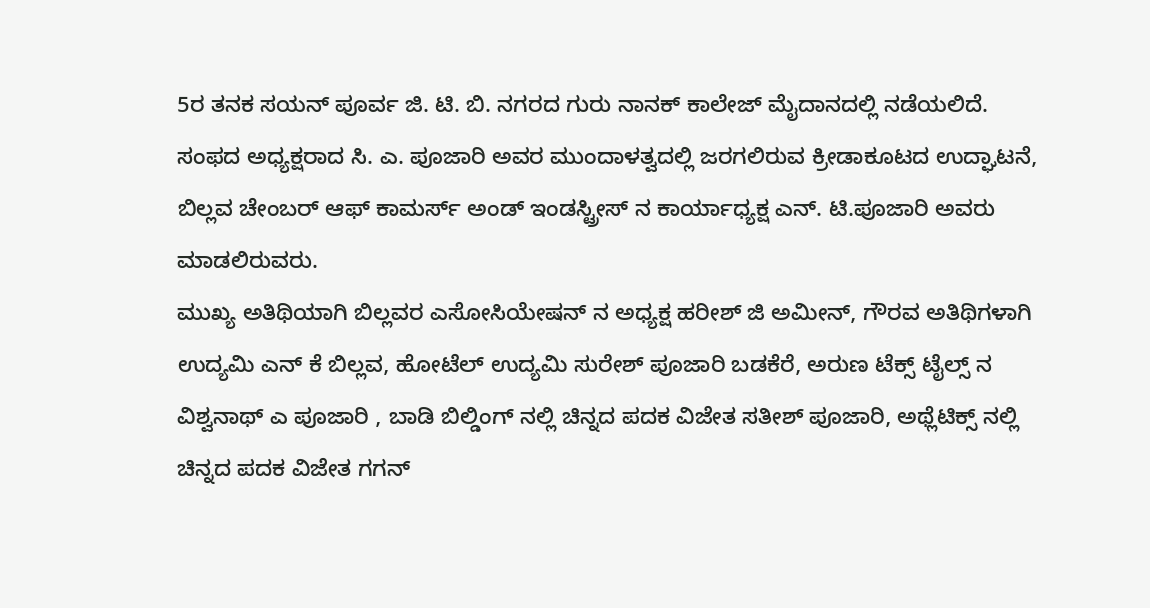5ರ ತನಕ ಸಯನ್ ಪೂರ್ವ ಜಿ. ಟಿ. ಬಿ. ನಗರದ ಗುರು ನಾನಕ್ ಕಾಲೇಜ್ ಮೈದಾನದಲ್ಲಿ ನಡೆಯಲಿದೆ.
ಸಂಫದ ಅಧ್ಯಕ್ಷರಾದ ಸಿ. ಎ. ಪೂಜಾರಿ ಅವರ ಮುಂದಾಳತ್ವದಲ್ಲಿ ಜರಗಲಿರುವ ಕ್ರೀಡಾಕೂಟದ ಉದ್ಘಾಟನೆ, ಬಿಲ್ಲವ ಚೇಂಬರ್ ಆಫ್ ಕಾಮರ್ಸ್ ಅಂಡ್ ಇಂಡಸ್ಟ್ರೀಸ್ ನ ಕಾರ್ಯಾಧ್ಯಕ್ಷ ಎನ್. ಟಿ.ಪೂಜಾರಿ ಅವರು ಮಾಡಲಿರುವರು.
ಮುಖ್ಯ ಅತಿಥಿಯಾಗಿ ಬಿಲ್ಲವರ ಎಸೋಸಿಯೇಷನ್ ನ ಅಧ್ಯಕ್ಷ ಹರೀಶ್ ಜಿ ಅಮೀನ್, ಗೌರವ ಅತಿಥಿಗಳಾಗಿ ಉದ್ಯಮಿ ಎನ್ ಕೆ ಬಿಲ್ಲವ, ಹೋಟೆಲ್ ಉದ್ಯಮಿ ಸುರೇಶ್ ಪೂಜಾರಿ ಬಡಕೆರೆ, ಅರುಣ ಟೆಕ್ಸ್ ಟೈಲ್ಸ್ ನ ವಿಶ್ವನಾಥ್ ಎ ಪೂಜಾರಿ , ಬಾಡಿ ಬಿಲ್ಡಿಂಗ್ ನಲ್ಲಿ ಚಿನ್ನದ ಪದಕ ವಿಜೇತ ಸತೀಶ್ ಪೂಜಾರಿ, ಅಥ್ಲೆಟಿಕ್ಸ್ ನಲ್ಲಿ ಚಿನ್ನದ ಪದಕ ವಿಜೇತ ಗಗನ್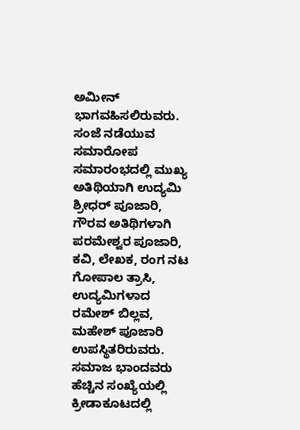ಅಮೀನ್ ಭಾಗವಹಿಸಲಿರುವರು.
ಸಂಜೆ ನಡೆಯುವ ಸಮಾರೋಪ ಸಮಾರಂಭದಲ್ಲಿ ಮುಖ್ಯ ಅತಿಥಿಯಾಗಿ ಉದ್ಯಮಿ ಶ್ರೀಧರ್ ಪೂಜಾರಿ, ಗೌರವ ಅತಿಥಿಗಳಾಗಿ ಪರಮೇಶ್ವರ ಪೂಜಾರಿ, ಕವಿ, ಲೇಖಕ, ರಂಗ ನಟ ಗೋಪಾಲ ತ್ರಾಸಿ, ಉದ್ಯಮಿಗಳಾದ ರಮೇಶ್ ಬಿಲ್ಲವ, ಮಹೇಶ್ ಪೂಜಾರಿ ಉಪಸ್ಥಿತರಿರುವರು.
ಸಮಾಜ ಭಾಂದವರು ಹೆಚ್ಚಿನ ಸಂಖ್ಯೆಯಲ್ಲಿ ಕ್ರೀಡಾಕೂಟದಲ್ಲಿ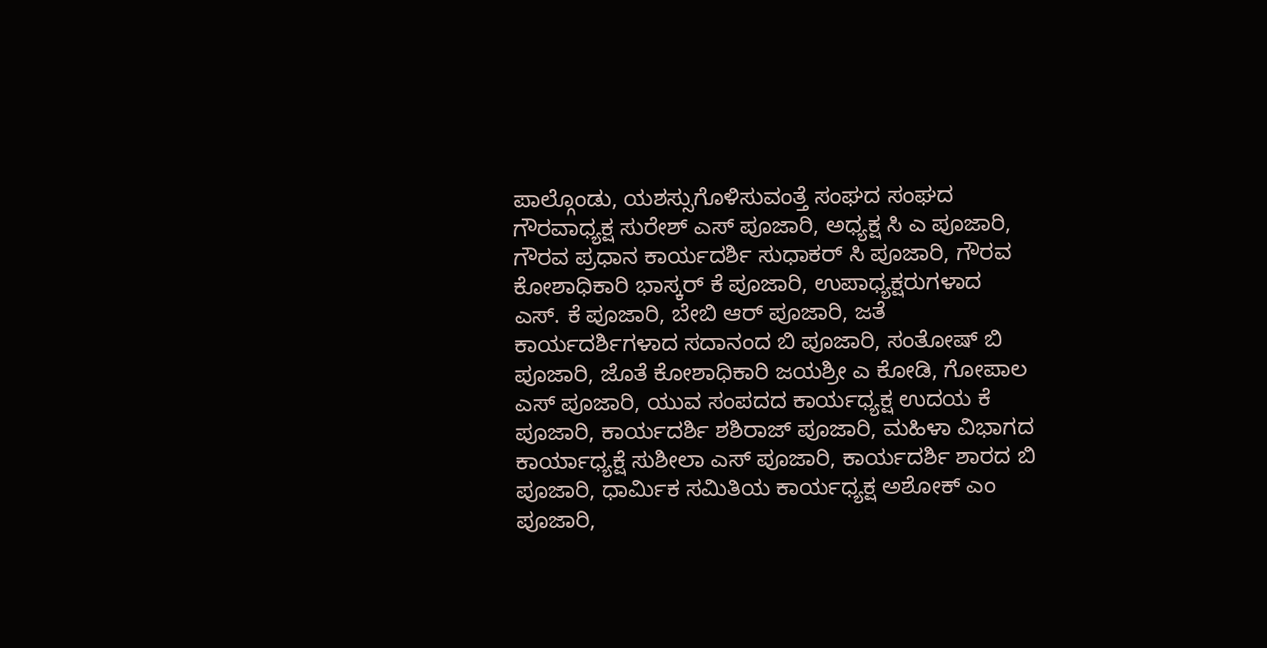ಪಾಲ್ಗೊಂಡು, ಯಶಸ್ಸುಗೊಳಿಸುವಂತ್ತೆ ಸಂಘದ ಸಂಘದ ಗೌರವಾಧ್ಯಕ್ಷ ಸುರೇಶ್ ಎಸ್ ಪೂಜಾರಿ, ಅಧ್ಯಕ್ಷ ಸಿ ಎ ಪೂಜಾರಿ, ಗೌರವ ಪ್ರಧಾನ ಕಾರ್ಯದರ್ಶಿ ಸುಧಾಕರ್ ಸಿ ಪೂಜಾರಿ, ಗೌರವ ಕೋಶಾಧಿಕಾರಿ ಭಾಸ್ಕರ್ ಕೆ ಪೂಜಾರಿ, ಉಪಾಧ್ಯಕ್ಷರುಗಳಾದ ಎಸ್. ಕೆ ಪೂಜಾರಿ, ಬೇಬಿ ಆರ್ ಪೂಜಾರಿ, ಜತೆ ಕಾರ್ಯದರ್ಶಿಗಳಾದ ಸದಾನಂದ ಬಿ ಪೂಜಾರಿ, ಸಂತೋಷ್ ಬಿ ಪೂಜಾರಿ, ಜೊತೆ ಕೋಶಾಧಿಕಾರಿ ಜಯಶ್ರೀ ಎ ಕೋಡಿ, ಗೋಪಾಲ ಎಸ್ ಪೂಜಾರಿ, ಯುವ ಸಂಪದದ ಕಾರ್ಯಧ್ಯಕ್ಷ ಉದಯ ಕೆ ಪೂಜಾರಿ, ಕಾರ್ಯದರ್ಶಿ ಶಶಿರಾಜ್ ಪೂಜಾರಿ, ಮಹಿಳಾ ವಿಭಾಗದ ಕಾರ್ಯಾಧ್ಯಕ್ಷೆ ಸುಶೀಲಾ ಎಸ್ ಪೂಜಾರಿ, ಕಾರ್ಯದರ್ಶಿ ಶಾರದ ಬಿ ಪೂಜಾರಿ, ಧಾರ್ಮಿಕ ಸಮಿತಿಯ ಕಾರ್ಯಧ್ಯಕ್ಷ ಅಶೋಕ್ ಎಂ ಪೂಜಾರಿ,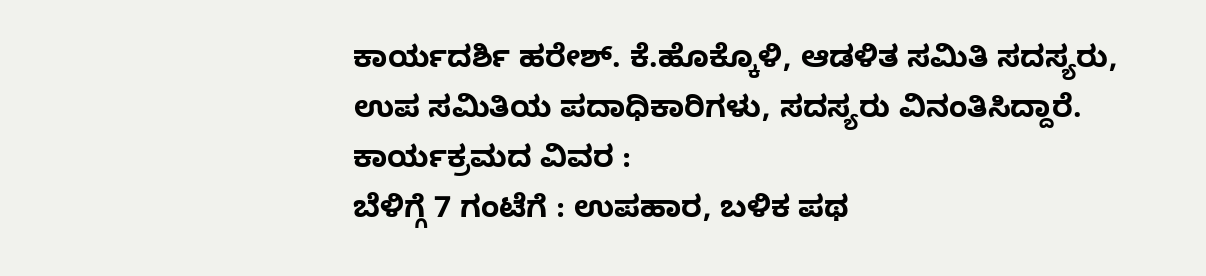ಕಾರ್ಯದರ್ಶಿ ಹರೇಶ್. ಕೆ.ಹೊಕ್ಕೊಳಿ, ಆಡಳಿತ ಸಮಿತಿ ಸದಸ್ಯರು, ಉಪ ಸಮಿತಿಯ ಪದಾಧಿಕಾರಿಗಳು, ಸದಸ್ಯರು ವಿನಂತಿಸಿದ್ದಾರೆ.
ಕಾರ್ಯಕ್ರಮದ ವಿವರ :
ಬೆಳಿಗ್ಗೆ 7 ಗಂಟೆಗೆ : ಉಪಹಾರ, ಬಳಿಕ ಪಥ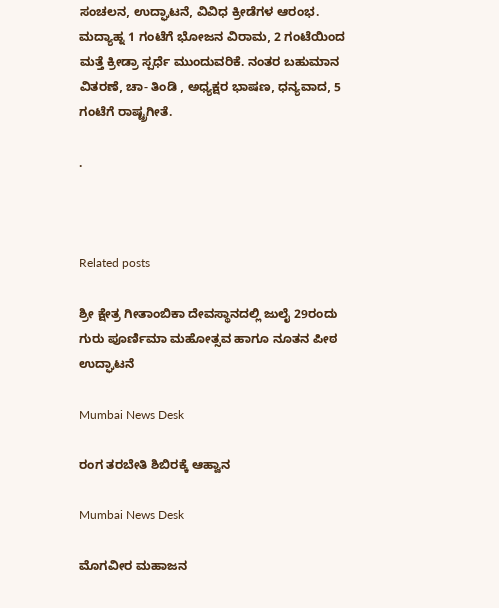ಸಂಚಲನ, ಉದ್ಘಾಟನೆ, ವಿವಿಧ ಕ್ರೀಡೆಗಳ ಆರಂಭ.
ಮದ್ಯಾಹ್ನ 1 ಗಂಟೆಗೆ ಭೋಜನ ವಿರಾಮ, 2 ಗಂಟೆಯಿಂದ ಮತ್ತೆ ಕ್ರೀಡ್ರಾ ಸ್ಪರ್ಧೆ ಮುಂದುವರಿಕೆ. ನಂತರ ಬಹುಮಾನ ವಿತರಣೆ, ಚಾ- ತಿಂಡಿ , ಅಧ್ಯಕ್ಷರ ಭಾಷಣ, ಧನ್ಯವಾದ, 5 ಗಂಟೆಗೆ ರಾಷ್ಟ್ರಗೀತೆ.

.



Related posts

ಶ್ರೀ ಕ್ಷೇತ್ರ ಗೀತಾಂಬಿಕಾ ದೇವಸ್ಥಾನದಲ್ಲಿ ಜುಲೈ 29ರಂದು ಗುರು ಪೂರ್ಣಿಮಾ ಮಹೋತ್ಸವ ಹಾಗೂ ನೂತನ ಪೀಠ ಉದ್ಘಾಟನೆ

Mumbai News Desk

ರಂಗ ತರಬೇತಿ ಶಿಬಿರಕ್ಕೆ ಆಹ್ವಾನ

Mumbai News Desk

ಮೊಗವೀರ ಮಹಾಜನ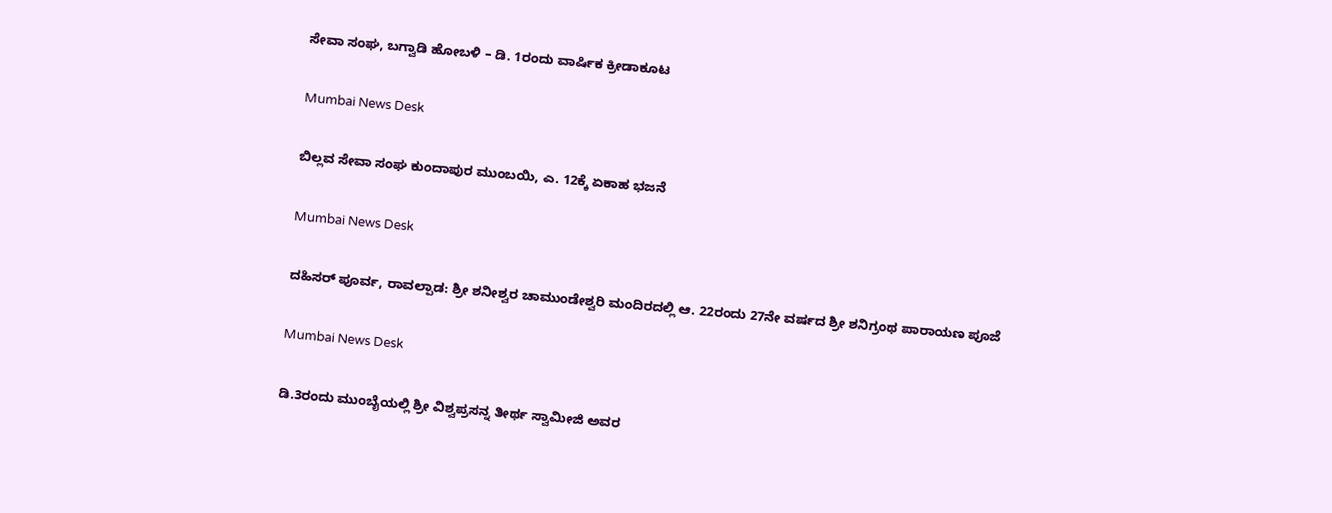ಸೇವಾ ಸಂಘ, ಬಗ್ವಾಡಿ ಹೋಬಳಿ – ಡಿ. 1ರಂದು ವಾರ್ಷಿಕ ಕ್ರೀಡಾಕೂಟ

Mumbai News Desk

ಬಿಲ್ಲವ ಸೇವಾ ಸಂಘ ಕುಂದಾಪುರ ಮುಂಬಯಿ, ಎ. 12ಕ್ಕೆ ಏಕಾಹ ಭಜನೆ

Mumbai News Desk

ದಹಿಸರ್ ಪೂರ್ವ, ರಾವಲ್ಪಾಡ: ಶ್ರೀ ಶನೀಶ್ವರ ಚಾಮುಂಡೇಶ್ವರಿ ಮಂದಿರದಲ್ಲಿ ಆ. 22ರಂದು 27ನೇ ವರ್ಷದ ಶ್ರೀ ಶನಿಗ್ರಂಥ ಪಾರಾಯಣ ಪೂಜೆ

Mumbai News Desk

ಡಿ.3ರಂದು ಮುಂಬೈಯಲ್ಲಿ ಶ್ರೀ ವಿಶ್ವಪ್ರಸನ್ನ ತೀರ್ಥ ಸ್ವಾಮೀಜಿ ಅವರ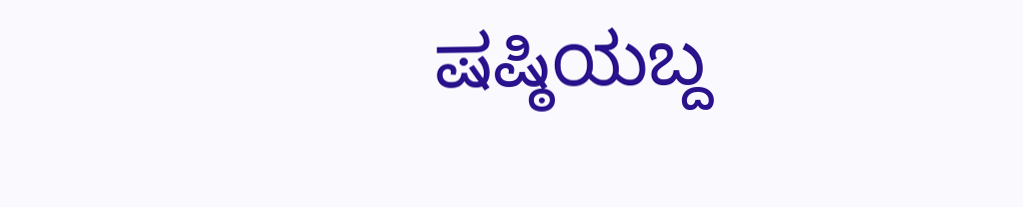ಷಷ್ಠಿಯಬ್ದ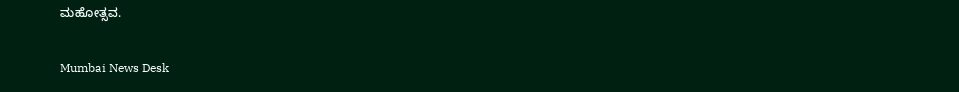ಮಹೋತ್ಸವ.

Mumbai News Desk